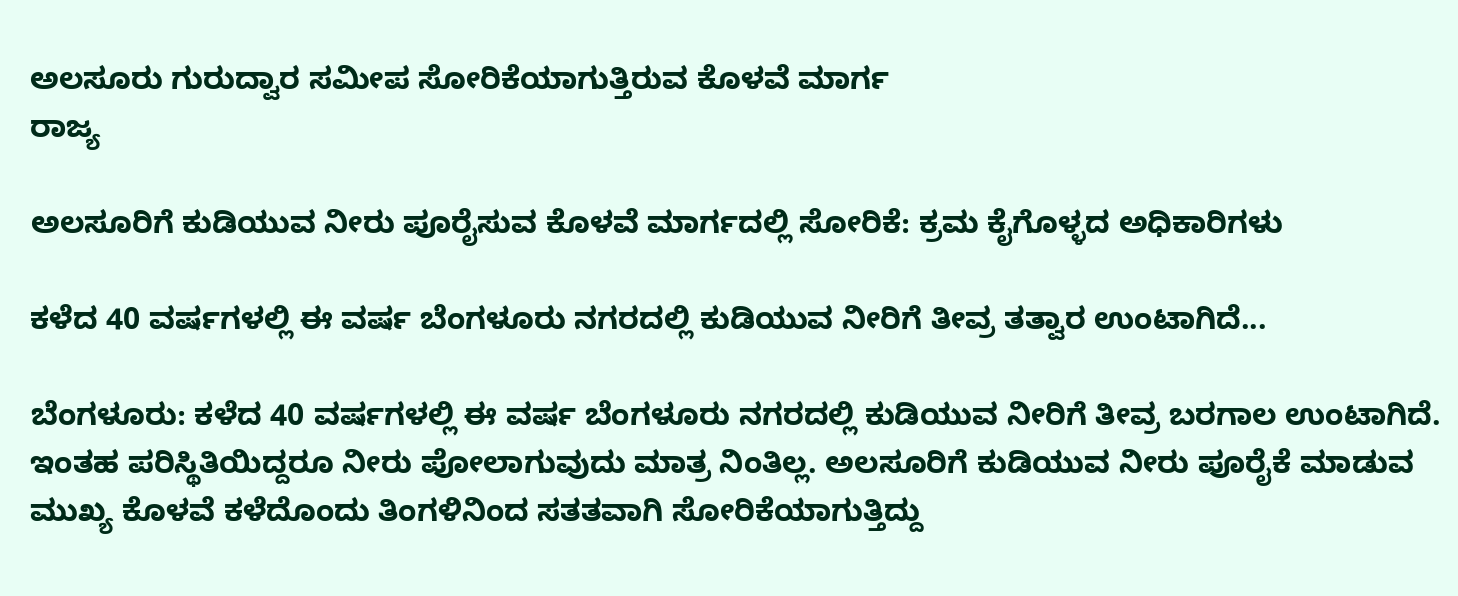ಅಲಸೂರು ಗುರುದ್ವಾರ ಸಮೀಪ ಸೋರಿಕೆಯಾಗುತ್ತಿರುವ ಕೊಳವೆ ಮಾರ್ಗ
ರಾಜ್ಯ

ಅಲಸೂರಿಗೆ ಕುಡಿಯುವ ನೀರು ಪೂರೈಸುವ ಕೊಳವೆ ಮಾರ್ಗದಲ್ಲಿ ಸೋರಿಕೆ: ಕ್ರಮ ಕೈಗೊಳ್ಳದ ಅಧಿಕಾರಿಗಳು

ಕಳೆದ 40 ವರ್ಷಗಳಲ್ಲಿ ಈ ವರ್ಷ ಬೆಂಗಳೂರು ನಗರದಲ್ಲಿ ಕುಡಿಯುವ ನೀರಿಗೆ ತೀವ್ರ ತತ್ವಾರ ಉಂಟಾಗಿದೆ...

ಬೆಂಗಳೂರು: ಕಳೆದ 40 ವರ್ಷಗಳಲ್ಲಿ ಈ ವರ್ಷ ಬೆಂಗಳೂರು ನಗರದಲ್ಲಿ ಕುಡಿಯುವ ನೀರಿಗೆ ತೀವ್ರ ಬರಗಾಲ ಉಂಟಾಗಿದೆ. ಇಂತಹ ಪರಿಸ್ಥಿತಿಯಿದ್ದರೂ ನೀರು ಪೋಲಾಗುವುದು ಮಾತ್ರ ನಿಂತಿಲ್ಲ. ಅಲಸೂರಿಗೆ ಕುಡಿಯುವ ನೀರು ಪೂರೈಕೆ ಮಾಡುವ ಮುಖ್ಯ ಕೊಳವೆ ಕಳೆದೊಂದು ತಿಂಗಳಿನಿಂದ ಸತತವಾಗಿ ಸೋರಿಕೆಯಾಗುತ್ತಿದ್ದು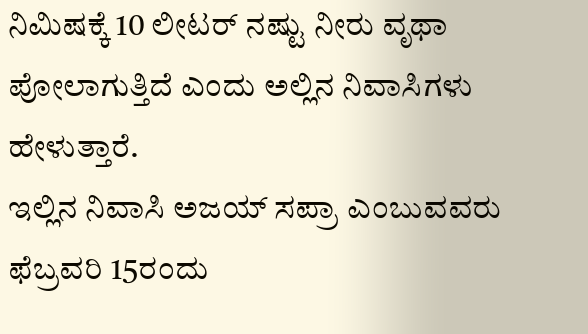ನಿಮಿಷಕ್ಕೆ 10 ಲೀಟರ್ ನಷ್ಟು ನೀರು ವೃಥಾ ಪೋಲಾಗುತ್ತಿದೆ ಎಂದು ಅಲ್ಲಿನ ನಿವಾಸಿಗಳು ಹೇಳುತ್ತಾರೆ.
ಇಲ್ಲಿನ ನಿವಾಸಿ ಅಜಯ್ ಸಪ್ರಾ ಎಂಬುವವರು ಫೆಬ್ರವರಿ 15ರಂದು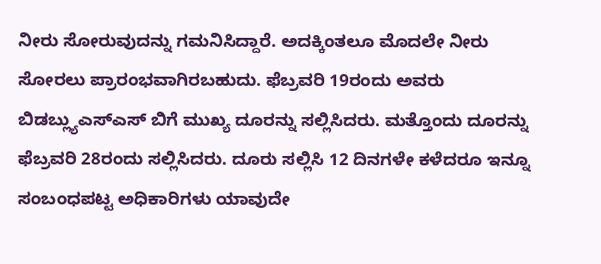ನೀರು ಸೋರುವುದನ್ನು ಗಮನಿಸಿದ್ದಾರೆ. ಅದಕ್ಕಿಂತಲೂ ಮೊದಲೇ ನೀರು ಸೋರಲು ಪ್ರಾರಂಭವಾಗಿರಬಹುದು. ಫೆಬ್ರವರಿ 19ರಂದು ಅವರು ಬಿಡಬ್ಲ್ಯುಎಸ್ಎಸ್ ಬಿಗೆ ಮುಖ್ಯ ದೂರನ್ನು ಸಲ್ಲಿಸಿದರು. ಮತ್ತೊಂದು ದೂರನ್ನು ಫೆಬ್ರವರಿ 28ರಂದು ಸಲ್ಲಿಸಿದರು. ದೂರು ಸಲ್ಲಿಸಿ 12 ದಿನಗಳೇ ಕಳೆದರೂ ಇನ್ನೂ ಸಂಬಂಧಪಟ್ಟ ಅಧಿಕಾರಿಗಳು ಯಾವುದೇ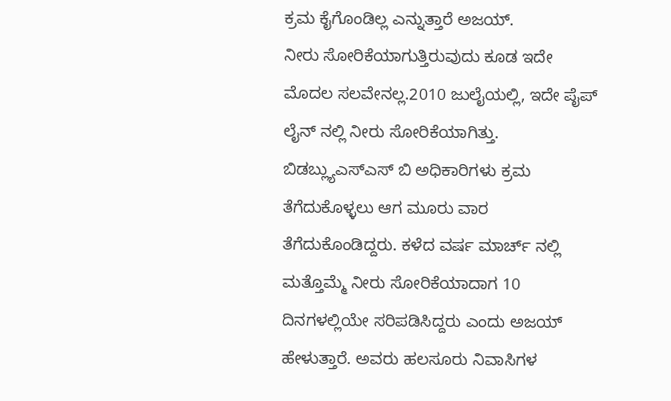ಕ್ರಮ ಕೈಗೊಂಡಿಲ್ಲ ಎನ್ನುತ್ತಾರೆ ಅಜಯ್.
ನೀರು ಸೋರಿಕೆಯಾಗುತ್ತಿರುವುದು ಕೂಡ ಇದೇ ಮೊದಲ ಸಲವೇನಲ್ಲ.2010 ಜುಲೈಯಲ್ಲಿ, ಇದೇ ಪೈಪ್ ಲೈನ್ ನಲ್ಲಿ ನೀರು ಸೋರಿಕೆಯಾಗಿತ್ತು. ಬಿಡಬ್ಲ್ಯುಎಸ್ಎಸ್ ಬಿ ಅಧಿಕಾರಿಗಳು ಕ್ರಮ ತೆಗೆದುಕೊಳ್ಳಲು ಆಗ ಮೂರು ವಾರ ತೆಗೆದುಕೊಂಡಿದ್ದರು. ಕಳೆದ ವರ್ಷ ಮಾರ್ಚ್ ನಲ್ಲಿ ಮತ್ತೊಮ್ಮೆ ನೀರು ಸೋರಿಕೆಯಾದಾಗ 10 ದಿನಗಳಲ್ಲಿಯೇ ಸರಿಪಡಿಸಿದ್ದರು ಎಂದು ಅಜಯ್ ಹೇಳುತ್ತಾರೆ. ಅವರು ಹಲಸೂರು ನಿವಾಸಿಗಳ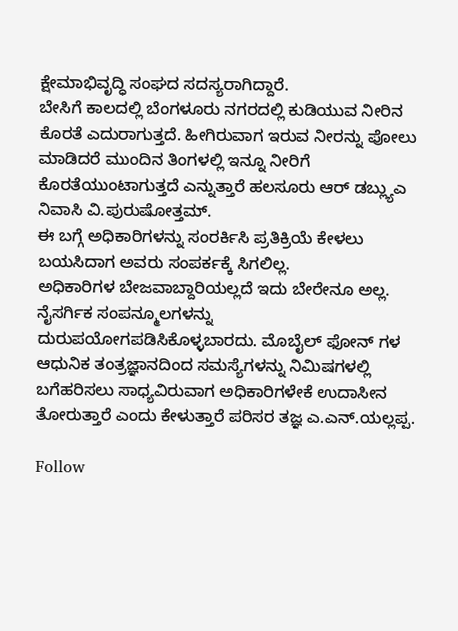ಕ್ಷೇಮಾಭಿವೃದ್ಧಿ ಸಂಘದ ಸದಸ್ಯರಾಗಿದ್ದಾರೆ.
ಬೇಸಿಗೆ ಕಾಲದಲ್ಲಿ ಬೆಂಗಳೂರು ನಗರದಲ್ಲಿ ಕುಡಿಯುವ ನೀರಿನ ಕೊರತೆ ಎದುರಾಗುತ್ತದೆ. ಹೀಗಿರುವಾಗ ಇರುವ ನೀರನ್ನು ಪೋಲು ಮಾಡಿದರೆ ಮುಂದಿನ ತಿಂಗಳಲ್ಲಿ ಇನ್ನೂ ನೀರಿಗೆ ಕೊರತೆಯುಂಟಾಗುತ್ತದೆ ಎನ್ನುತ್ತಾರೆ ಹಲಸೂರು ಆರ್ ಡಬ್ಲ್ಯುಎ ನಿವಾಸಿ ವಿ.ಪುರುಷೋತ್ತಮ್.
ಈ ಬಗ್ಗೆ ಅಧಿಕಾರಿಗಳನ್ನು ಸಂರರ್ಕಿಸಿ ಪ್ರತಿಕ್ರಿಯೆ ಕೇಳಲು ಬಯಸಿದಾಗ ಅವರು ಸಂಪರ್ಕಕ್ಕೆ ಸಿಗಲಿಲ್ಲ.
ಅಧಿಕಾರಿಗಳ ಬೇಜವಾಬ್ದಾರಿಯಲ್ಲದೆ ಇದು ಬೇರೇನೂ ಅಲ್ಲ. ನೈಸರ್ಗಿಕ ಸಂಪನ್ಮೂಲಗಳನ್ನು ದುರುಪಯೋಗಪಡಿಸಿಕೊಳ್ಳಬಾರದು. ಮೊಬೈಲ್ ಫೋನ್ ಗಳ ಆಧುನಿಕ ತಂತ್ರಜ್ಞಾನದಿಂದ ಸಮಸ್ಯೆಗಳನ್ನು ನಿಮಿಷಗಳಲ್ಲಿ ಬಗೆಹರಿಸಲು ಸಾಧ್ಯವಿರುವಾಗ ಅಧಿಕಾರಿಗಳೇಕೆ ಉದಾಸೀನ ತೋರುತ್ತಾರೆ ಎಂದು ಕೇಳುತ್ತಾರೆ ಪರಿಸರ ತಜ್ಞ ಎ.ಎನ್.ಯಲ್ಲಪ್ಪ.

Follow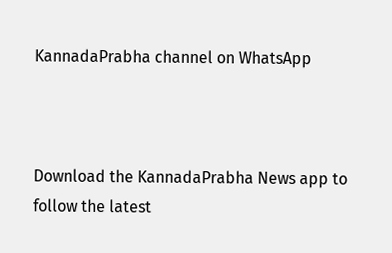KannadaPrabha channel on WhatsApp



Download the KannadaPrabha News app to follow the latest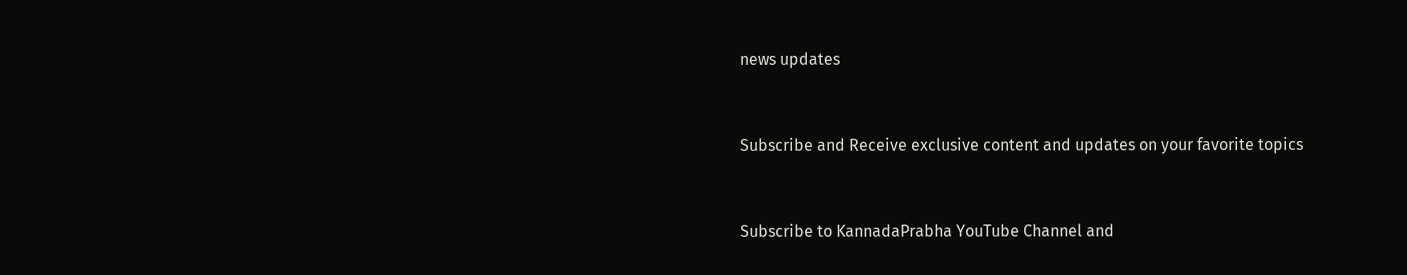news updates



Subscribe and Receive exclusive content and updates on your favorite topics



Subscribe to KannadaPrabha YouTube Channel and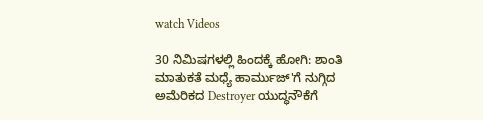watch Videos

30 ನಿಮಿಷಗಳಲ್ಲಿ ಹಿಂದಕ್ಕೆ ಹೋಗಿ: ಶಾಂತಿ ಮಾತುಕತೆ ಮಧ್ಯೆ ಹಾರ್ಮುಜ್'ಗೆ ನುಗ್ಗಿದ ಅಮೆರಿಕದ Destroyer ಯುದ್ಧನೌಕೆಗೆ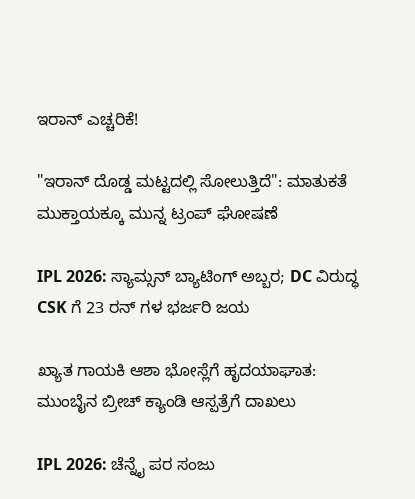ಇರಾನ್ ಎಚ್ಚರಿಕೆ!

"ಇರಾನ್ ದೊಡ್ಡ ಮಟ್ಟದಲ್ಲಿ ಸೋಲುತ್ತಿದೆ": ಮಾತುಕತೆ ಮುಕ್ತಾಯಕ್ಕೂ ಮುನ್ನ ಟ್ರಂಪ್ ಘೋಷಣೆ

IPL 2026: ಸ್ಯಾಮ್ಸನ್ ಬ್ಯಾಟಿಂಗ್ ಅಬ್ಬರ; DC ವಿರುದ್ಧ CSK ಗೆ 23 ರನ್ ಗಳ ಭರ್ಜರಿ ಜಯ

ಖ್ಯಾತ ಗಾಯಕಿ ಆಶಾ ಭೋಸ್ಲೆಗೆ ಹೃದಯಾಘಾತ: ಮುಂಬೈನ ಬ್ರೀಚ್ ಕ್ಯಾಂಡಿ ಆಸ್ಪತ್ರೆಗೆ ದಾಖಲು

IPL 2026: ಚೆನ್ನೈ ಪರ ಸಂಜು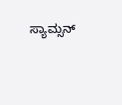ಸ್ಯಾಮ್ಸನ್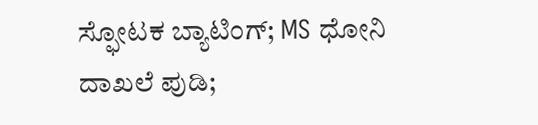ಸ್ಫೋಟಕ ಬ್ಯಾಟಿಂಗ್; MS ಧೋನಿ ದಾಖಲೆ ಪುಡಿ;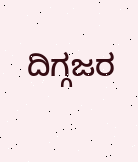ದಿಗ್ಗಜರ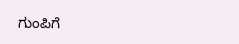ಗುಂಪಿಗೆ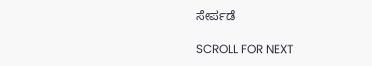ಸೇರ್ಪಡೆ

SCROLL FOR NEXT